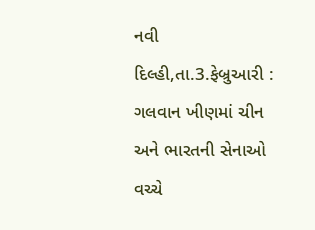નવી દિલ્હી,તા.3.ફેબ્રુઆરી : ગલવાન ખીણમાં ચીન અને ભારતની સેનાઓ વચ્ચે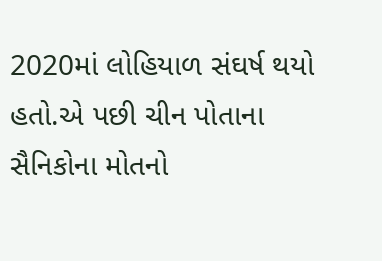2020માં લોહિયાળ સંઘર્ષ થયો હતો.એ પછી ચીન પોતાના સૈનિકોના મોતનો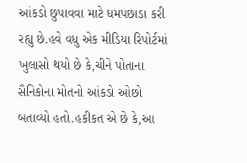આંકડો છુપાવવા માટે ધમપછાડા કરી રહ્યુ છે.હવે વધુ એક મીડિયા રિપોર્ટમાં ખુલાસો થયો છે કે,ચીને પોતાના સૈનિકોના મોતનો આંકડો ઓછો બતાવ્યો હતો.હકીકત એ છે કે,આ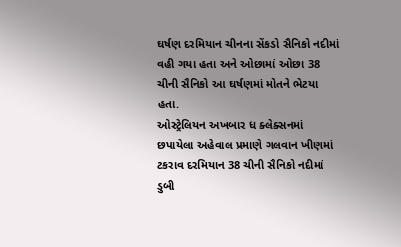ઘર્ષણ દરમિયાન ચીનના સેંકડો સૈનિકો નદીમાં વહી ગયા હતા અને ઓછામાં ઓછા 38 ચીની સૈનિકો આ ઘર્ષણમાં મોતને ભેટયા હતા.
ઓસ્ટ્રેલિયન અખબાર ધ ક્લેક્સનમાં છપાયેલા અહેવાલ પ્રમાણે ગલવાન ખીણમાં ટકરાવ દરમિયાન 38 ચીની સૈનિકો નદીમાં ડુબી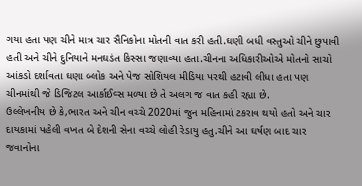ગયા હતા પણ ચીને માત્ર ચાર સૈનિકોના મોતની વાત કરી હતી.ઘણી બધી વસ્તુઓ ચીને છુપાવી હતી અને ચીને દુનિયાને મનઘડંત કિસ્સા જણાવ્યા હતા.ચીનના અધિકારીઓએ મોતનો સાચો આંકડો દર્શાવતા ઘણા બ્લોક અને પેજ સોશિયલ મીડિયા પરથી હટાવી લીધા હતા પણ ચીનમાંથી જે ડિજિટલ આર્કાઈવ્સ મળ્યા છે તે અલગ જ વાત કહી રહ્યા છે.
ઉલ્લેખનીય છે કે,ભારત અને ચીન વચ્ચે 2020માં જુન મહિનામાં ટકરાવ થયો હતો અને ચાર દાયકામાં પહેલી વખત બે દેશની સેના વચ્ચે લોહી રેડાયુ હતુ.ચીને આ ઘર્ષણ બાદ ચાર જવાનોના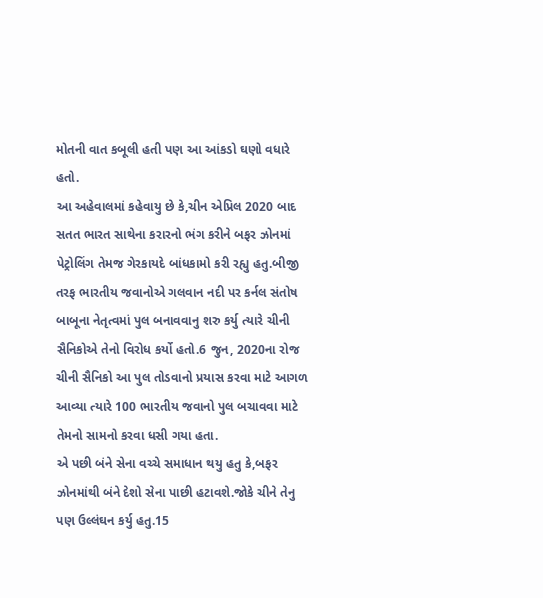મોતની વાત કબૂલી હતી પણ આ આંકડો ઘણો વધારે હતો.
આ અહેવાલમાં કહેવાયુ છે કે,ચીન એપ્રિલ 2020 બાદ સતત ભારત સાથેના કરારનો ભંગ કરીને બફર ઝોનમાં પેટ્રોલિંગ તેમજ ગેરકાયદે બાંધકામો કરી રહ્યુ હતુ.બીજી તરફ ભારતીય જવાનોએ ગલવાન નદી પર કર્નલ સંતોષ બાબૂના નેતૃત્વમાં પુલ બનાવવાનુ શરુ કર્યુ ત્યારે ચીની સૈનિકોએ તેનો વિરોધ કર્યો હતો.6 જુન, 2020ના રોજ ચીની સૈનિકો આ પુલ તોડવાનો પ્રયાસ કરવા માટે આગળ આવ્યા ત્યારે 100 ભારતીય જવાનો પુલ બચાવવા માટે તેમનો સામનો કરવા ધસી ગયા હતા.
એ પછી બંને સેના વચ્ચે સમાધાન થયુ હતુ કે,બફર ઝોનમાંથી બંને દેશો સેના પાછી હટાવશે.જોકે ચીને તેનુ પણ ઉલ્લંઘન કર્યુ હતુ.15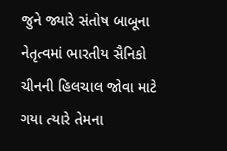જુને જ્યારે સંતોષ બાબૂના નેતૃત્વમાં ભારતીય સૈનિકો ચીનની હિલચાલ જોવા માટે ગયા ત્યારે તેમના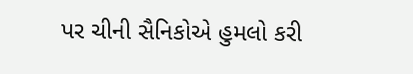પર ચીની સૈનિકોએ હુમલો કરી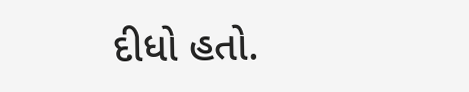દીધો હતો.